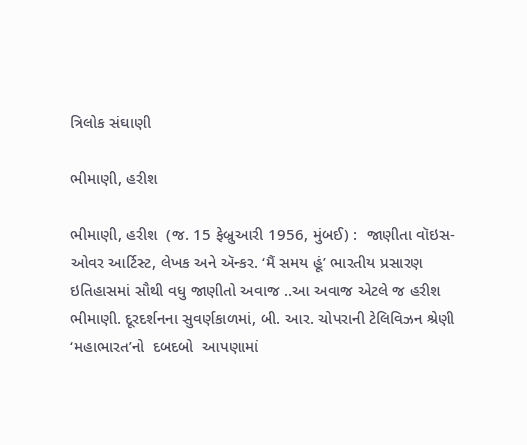ત્રિલોક સંઘાણી

ભીમાણી, હરીશ

ભીમાણી, હરીશ  (જ. 15 ફેબ્રુઆરી 1956, મુંબઈ) :  જાણીતા વૉઇસ-ઓવર આર્ટિસ્ટ, લેખક અને ઍન્કર. ‘મૈં સમય હૂં’ ભારતીય પ્રસારણ ઇતિહાસમાં સૌથી વધુ જાણીતો અવાજ ..આ અવાજ એટલે જ હરીશ ભીમાણી. દૂરદર્શનના સુવર્ણકાળમાં, બી. આર. ચોપરાની ટેલિવિઝન શ્રેણી ‘મહાભારત’નો  દબદબો  આપણામાં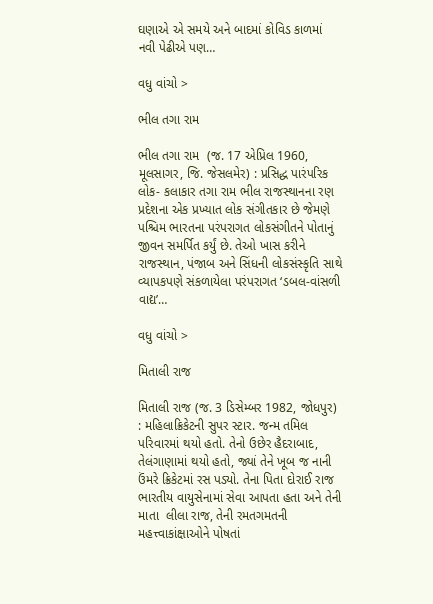ઘણાએ એ સમયે અને બાદમાં કોવિડ કાળમાં નવી પેઢીએ પણ…

વધુ વાંચો >

ભીલ તગા રામ

ભીલ તગા રામ  (જ. 17 એપ્રિલ 1960, મૂલસાગર, જિ. જેસલમેર) : પ્રસિદ્ધ પારંપરિક લોક- કલાકાર તગા રામ ભીલ રાજસ્થાનના રણ પ્રદેશના એક પ્રખ્યાત લોક સંગીતકાર છે જેમણે પશ્ચિમ ભારતના પરંપરાગત લોકસંગીતને પોતાનું જીવન સમર્પિત કર્યું છે. તેઓ ખાસ કરીને રાજસ્થાન, પંજાબ અને સિંધની લોકસંસ્કૃતિ સાથે વ્યાપકપણે સંકળાયેલા પરંપરાગત ‘ડબલ-વાંસળી વાદ્ય’…

વધુ વાંચો >

મિતાલી રાજ

મિતાલી રાજ (જ. 3 ડિસેમ્બર 1982, જોધપુર) : મહિલાક્રિકેટની સુપર સ્ટાર. જન્મ તમિલ પરિવારમાં થયો હતો. તેનો ઉછેર હૈદરાબાદ, તેલંગાણામાં થયો હતો, જ્યાં તેને ખૂબ જ નાની ઉંમરે ક્રિકેટમાં રસ પડ્યો. તેના પિતા દોરાઈ રાજ  ભારતીય વાયુસેનામાં સેવા આપતા હતા અને તેની માતા  લીલા રાજ, તેની રમતગમતની મહત્ત્વાકાંક્ષાઓને પોષતાં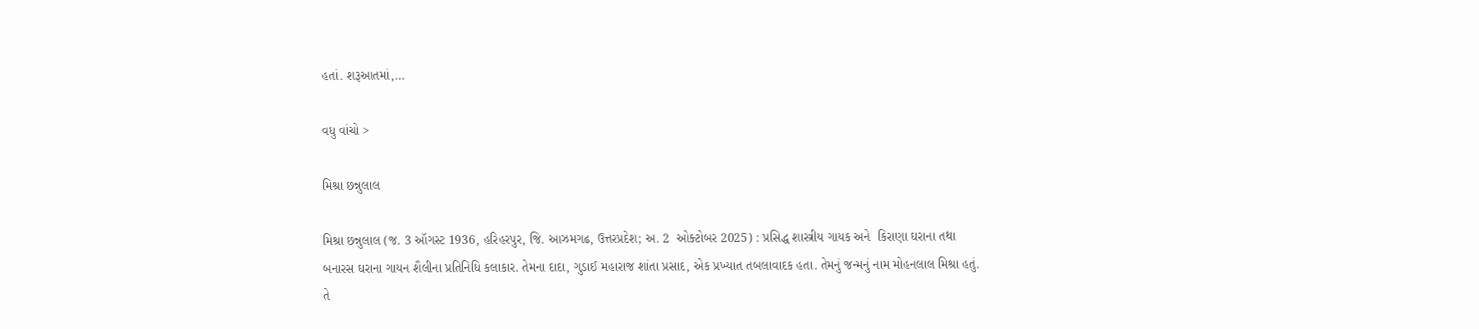હતાં. શરૂઆતમાં,…

વધુ વાંચો >

મિશ્રા છન્નુલાલ

મિશ્રા છન્નુલાલ (જ. 3 ઑગસ્ટ 1936, હરિહરપુર, જિ. આઝમગઢ, ઉત્તરપ્રદેશ; અ. 2  ઓક્ટોબર 2025) : પ્રસિદ્ધ શાસ્ત્રીય ગાયક અને  કિરાણા ઘરાના તથા બનારસ ઘરાના ગાયન શૈલીના પ્રતિનિધિ કલાકાર. તેમના દાદા, ગુડાઈ મહારાજ શાંતા પ્રસાદ, એક પ્રખ્યાત તબલાવાદક હતા. તેમનું જન્મનું નામ મોહનલાલ મિશ્રા હતું. તે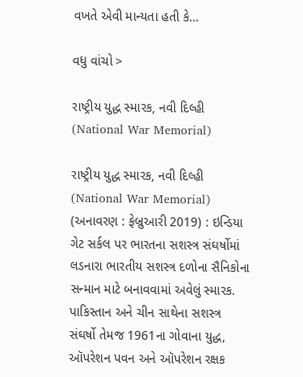વખતે એવી માન્યતા હતી કે…

વધુ વાંચો >

રાષ્ટ્રીય યુદ્ધ સ્મારક, નવી દિલ્હી  (National War Memorial)

રાષ્ટ્રીય યુદ્ધ સ્મારક, નવી દિલ્હી  (National War Memorial) (અનાવરણ : ફેબ્રુઆરી 2019) : ઇન્ડિયા ગેટ સર્કલ પર ભારતના સશસ્ત્ર સંઘર્ષોમાં લડનારા ભારતીય સશસ્ત્ર દળોના સૈનિકોના સન્માન માટે બનાવવામાં અવેલું સ્મારક. પાકિસ્તાન અને ચીન સાથેના સશસ્ત્ર સંઘર્ષો તેમજ 1961ના ગોવાના યુદ્ધ, ઑપરેશન પવન અને ઑપરેશન રક્ષક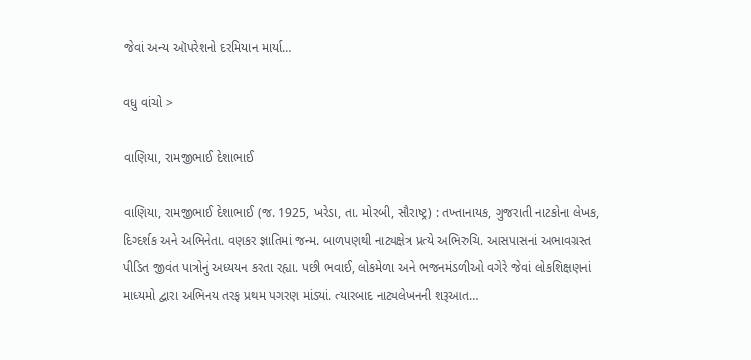જેવાં અન્ય ઑપરેશનો દરમિયાન માર્યા…

વધુ વાંચો >

વાણિયા, રામજીભાઈ દેશાભાઈ

વાણિયા, રામજીભાઈ દેશાભાઈ (જ. 1925, ખરેડા, તા. મોરબી, સૌરાષ્ટ્ર) : તખ્તાનાયક, ગુજરાતી નાટકોના લેખક, દિગ્દર્શક અને અભિનેતા. વણકર જ્ઞાતિમાં જન્મ. બાળપણથી નાટ્યક્ષેત્ર પ્રત્યે અભિરુચિ. આસપાસનાં અભાવગ્રસ્ત પીડિત જીવંત પાત્રોનું અધ્યયન કરતા રહ્યા. પછી ભવાઈ, લોકમેળા અને ભજનમંડળીઓ વગેરે જેવાં લોકશિક્ષણનાં માધ્યમો દ્વારા અભિનય તરફ પ્રથમ પગરણ માંડ્યાં. ત્યારબાદ નાટ્યલેખનની શરૂઆત…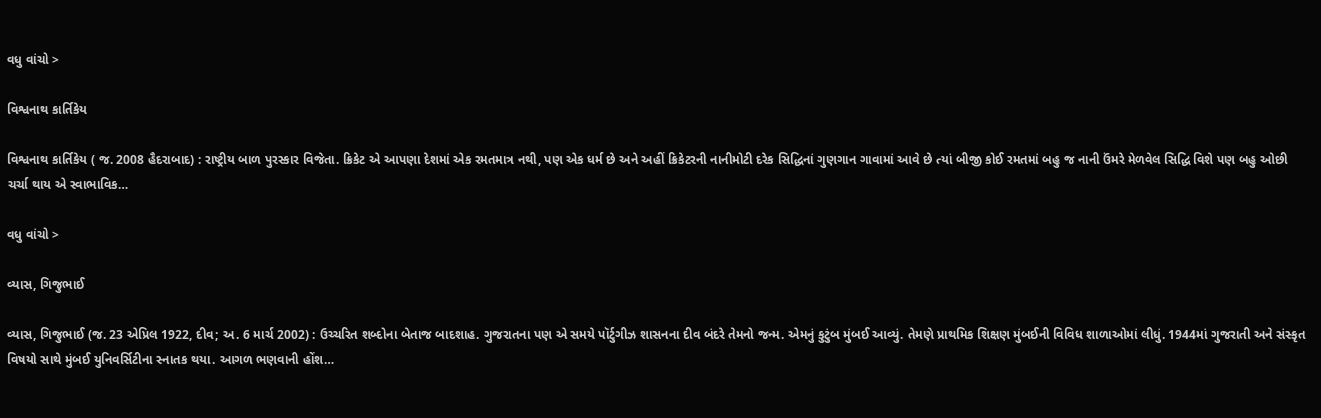વધુ વાંચો >

વિશ્વનાથ કાર્તિકેય

વિશ્વનાથ કાર્તિકેય ( જ. 2008 હૈદરાબાદ) : રાષ્ટ્રીય બાળ પુરસ્કાર વિજેતા. ક્રિકેટ એ આપણા દેશમાં એક રમતમાત્ર નથી, પણ એક ધર્મ છે અને અહીં ક્રિકેટરની નાનીમોટી દરેક સિદ્ધિનાં ગુણગાન ગાવામાં આવે છે ત્યાં બીજી કોઈ રમતમાં બહુ જ નાની ઉંમરે મેળવેલ સિદ્ધિ વિશે પણ બહુ ઓછી ચર્ચા થાય એ સ્વાભાવિક…

વધુ વાંચો >

વ્યાસ, ગિજુભાઈ

વ્યાસ, ગિજુભાઈ (જ. 23 એપ્રિલ 1922, દીવ; અ. 6 માર્ચ 2002) : ઉચ્ચરિત શબ્દોના બેતાજ બાદશાહ. ગુજરાતના પણ એ સમયે પૉર્ટુગીઝ શાસનના દીવ બંદરે તેમનો જન્મ. એમનું કુટુંબ મુંબઈ આવ્યું. તેમણે પ્રાથમિક શિક્ષણ મુંબઈની વિવિધ શાળાઓમાં લીધું. 1944માં ગુજરાતી અને સંસ્કૃત વિષયો સાથે મુંબઈ યુનિવર્સિટીના સ્નાતક થયા. આગળ ભણવાની હોંશ…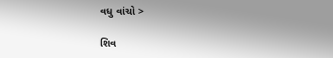વધુ વાંચો >

શિવ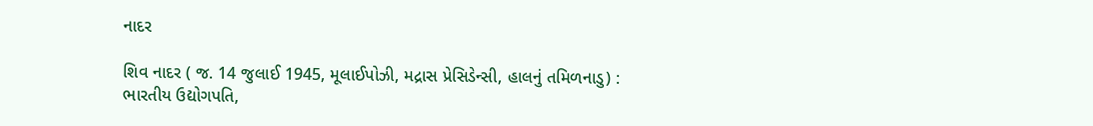નાદર

શિવ નાદર ( જ. 14 જુલાઈ 1945, મૂલાઈપોઝી, મદ્રાસ પ્રેસિડેન્સી, હાલનું તમિળનાડુ) : ભારતીય ઉદ્યોગપતિ,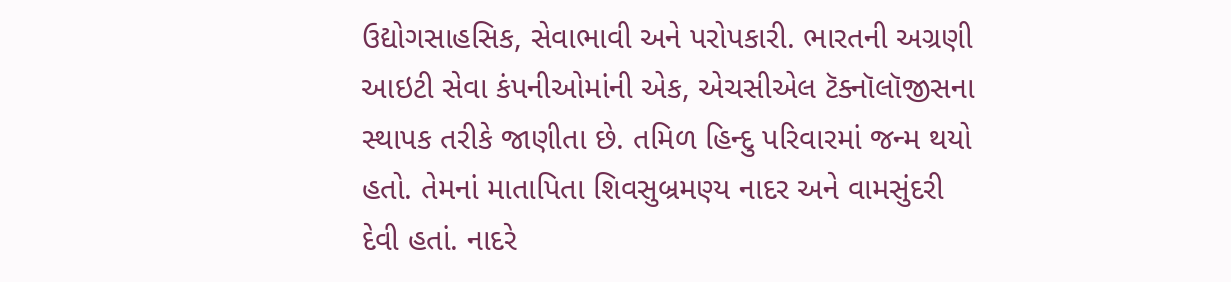ઉદ્યોગસાહસિક, સેવાભાવી અને પરોપકારી. ભારતની અગ્રણી આઇટી સેવા કંપનીઓમાંની એક, એચસીએલ ટૅક્નૉલૉજીસના સ્થાપક તરીકે જાણીતા છે. તમિળ હિન્દુ પરિવારમાં જન્મ થયો હતો. તેમનાં માતાપિતા શિવસુબ્રમણ્ય નાદર અને વામસુંદરી દેવી હતાં. નાદરે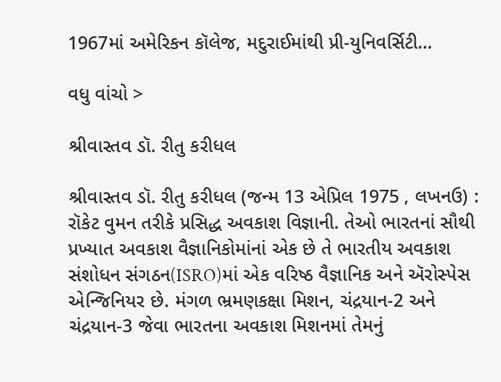1967માં અમેરિકન કૉલેજ, મદુરાઈમાંથી પ્રી-યુનિવર્સિટી…

વધુ વાંચો >

શ્રીવાસ્તવ ડૉ. રીતુ કરીધલ

શ્રીવાસ્તવ ડૉ. રીતુ કરીધલ (જન્મ 13 એપ્રિલ 1975 , લખનઉ) : રૉકેટ વુમન તરીકે પ્રસિદ્ધ અવકાશ વિજ્ઞાની. તેઓ ભારતનાં સૌથી પ્રખ્યાત અવકાશ વૈજ્ઞાનિકોમાંનાં એક છે તે ભારતીય અવકાશ સંશોધન સંગઠન(ISRO)માં એક વરિષ્ઠ વૈજ્ઞાનિક અને ઍરોસ્પેસ એન્જિનિયર છે. મંગળ ભ્રમણકક્ષા મિશન, ચંદ્રયાન-2 અને ચંદ્રયાન-3 જેવા ભારતના અવકાશ મિશનમાં તેમનું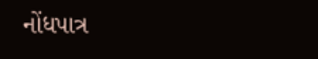નોંધપાત્ર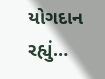યોગદાન રહ્યું…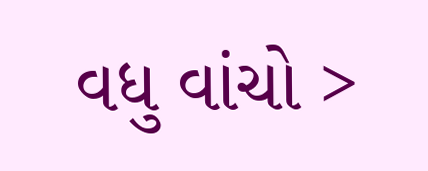વધુ વાંચો >